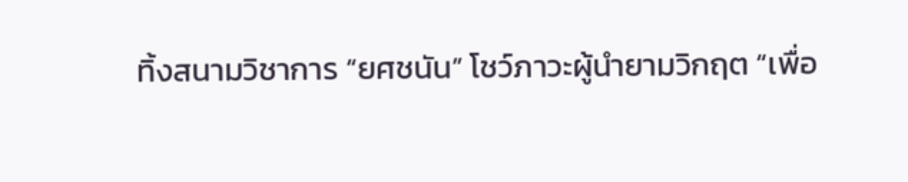ทิ้งสนามวิชาการ “ยศชนัน” โชว์ภาวะผู้นำยามวิกฤต “เพื่อ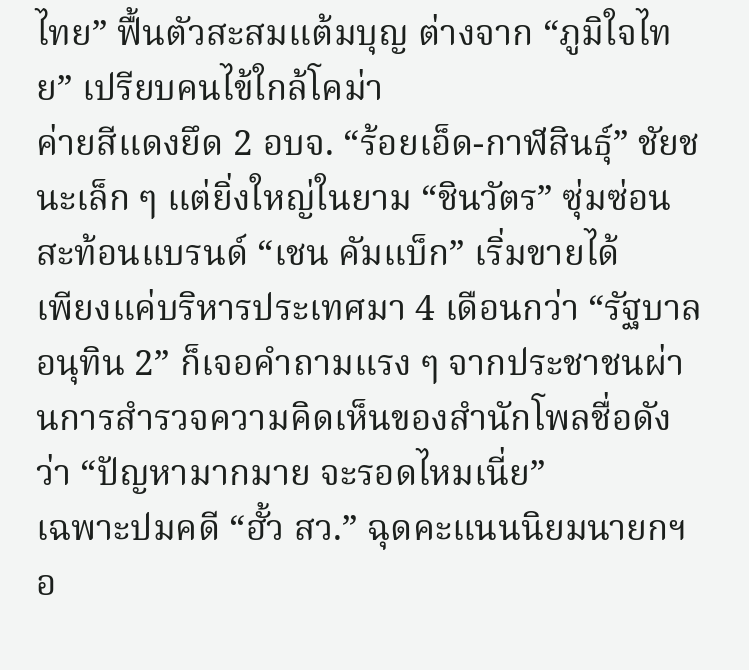ไทย” ฟื้นตัวสะสมแต้มบุญ ต่างจาก “ภูมิใจไทย” เปรียบคนไข้ใกล้โคม่า
ค่ายสีแดงยึด 2 อบจ. “ร้อยเอ็ด-กาฬสินธุ์” ชัยชนะเล็ก ๆ แต่ยิ่งใหญ่ในยาม “ชินวัตร” ซุ่มซ่อน สะท้อนแบรนด์ “เชน คัมแบ็ก” เริ่มขายได้
เพียงแค่บริหารประเทศมา 4 เดือนกว่า “รัฐบาลอนุทิน 2” ก็เจอคำถามแรง ๆ จากประชาชนผ่านการสำรวจความคิดเห็นของสำนักโพลชื่อดังว่า “ปัญหามากมาย จะรอดไหมเนี่ย”
เฉพาะปมคดี “ฮั้ว สว.” ฉุดคะแนนนิยมนายกฯอ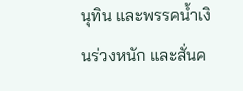นุทิน และพรรคน้ำเงินร่วงหนัก และสั่นค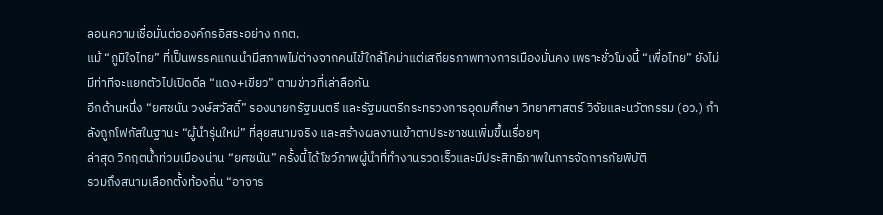ลอนความเชื่อมั่นต่อองค์กรอิสระอย่าง กกต.
แม้ “ภูมิใจไทย” ที่เป็นพรรคแกนนำมีสภาพไม่ต่างจากคนไข้ใกล้โคม่าแต่เสถียรภาพทางการเมืองมั่นคง เพราะชั่วโมงนี้ “เพื่อไทย” ยังไม่มีท่าทีจะแยกตัวไปเปิดดีล “แดง+เขียว” ตามข่าวที่เล่าลือกัน
อีกด้านหนึ่ง “ยศชนัน วงษ์สวัสดิ์” รองนายกรัฐมนตรี และรัฐมนตรีกระทรวงการอุดมศึกษา วิทยาศาสตร์ วิจัยและนวัตกรรม (อว.) กำลังถูกโฟกัสในฐานะ “ผู้นำรุ่นใหม่” ที่ลุยสนามจริง และสร้างผลงานเข้าตาประชาชนเพิ่มขึ้นเรื่อยๆ
ล่าสุด วิกฤตน้ำท่วมเมืองน่าน “ยศชนัน” ครั้งนี้ได้โชว์ภาพผู้นำที่ทำงานรวดเร็วและมีประสิทธิภาพในการจัดการภัยพิบัติ
รวมถึงสนามเลือกตั้งท้องถิ่น “อาจาร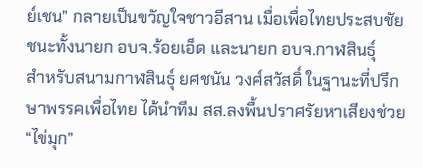ย์เชน” กลายเป็นขวัญใจชาวอีสาน เมื่อเพื่อไทยประสบชัยชนะทั้งนายก อบจ.ร้อยเอ็ด และนายก อบจ.กาฬสินธุ์
สำหรับสนามกาฬสินธุ์ ยศชนัน วงศ์สวัสดิ์ ในฐานะที่ปรึกษาพรรคเพื่อไทย ได้นำทีม สส.ลงพื้นปราศรัยหาเสียงช่วย “ไข่มุก”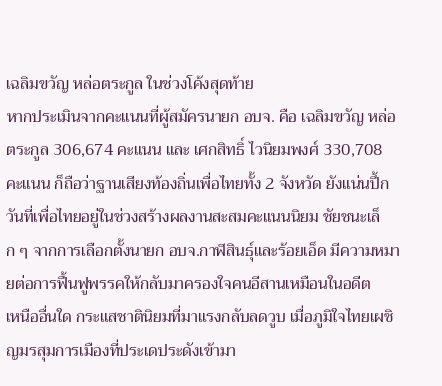เฉลิมขวัญ หล่อตระกูล ในช่วงโค้งสุดท้าย
หากประเมินจากคะแนนที่ผู้สมัครนายก อบจ. คือ เฉลิมขวัญ หล่อตระกูล 306,674 คะแนน และ เศกสิทธิ์ ไวนิยมพงศ์ 330,708 คะแนน ก็ถือว่าฐานเสียงท้องถิ่นเพื่อไทยทั้ง 2 จังหวัด ยังแน่นปึ้ก
วันที่เพื่อไทยอยู่ในช่วงสร้างผลงานสะสมคะแนนนิยม ชัยชนะเล็ก ๆ จากการเลือกตั้งนายก อบจ.กาฬสินธุ์และร้อยเอ็ด มีความหมายต่อการฟื้นฟูพรรคให้กลับมาครองใจคนอีสานเหมือนในอดีต
เหนืออื่นใด กระแสชาตินิยมที่มาแรงกลับลดวูบ เมื่อภูมิใจไทยเผชิญมรสุมการเมืองที่ประเดประดังเข้ามา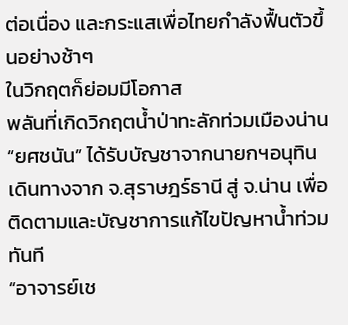ต่อเนื่อง และกระแสเพื่อไทยกำลังฟื้นตัวขึ้นอย่างช้าๆ
ในวิกฤตก็ย่อมมีโอกาส
พลันที่เกิดวิกฤตน้ำป่าทะลักท่วมเมืองน่าน “ยศชนัน” ได้รับบัญชาจากนายกฯอนุทิน เดินทางจาก จ.สุราษฎร์ธานี สู่ จ.น่าน เพื่อติดตามและบัญชาการแก้ไขปัญหาน้ำท่วมทันที
“อาจารย์เช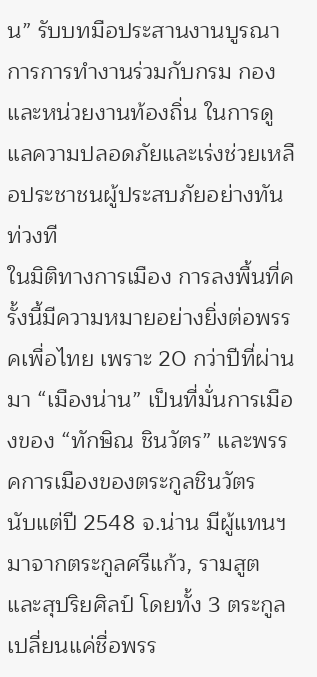น” รับบทมือประสานงานบูรณาการการทำงานร่วมกับกรม กอง และหน่วยงานท้องถิ่น ในการดูแลความปลอดภัยและเร่งช่วยเหลือประชาชนผู้ประสบภัยอย่างทันท่วงที
ในมิติทางการเมือง การลงพื้นที่ครั้งนี้มีความหมายอย่างยิ่งต่อพรรคเพื่อไทย เพราะ 20 กว่าปีที่ผ่านมา “เมืองน่าน” เป็นที่มั่นการเมืองของ “ทักษิณ ชินวัตร” และพรรคการเมืองของตระกูลชินวัตร
นับแต่ปี 2548 จ.น่าน มีผู้แทนฯมาจากตระกูลศรีแก้ว, รามสูต และสุปริยศิลป์ โดยทั้ง 3 ตระกูลเปลี่ยนแค่ชื่อพรร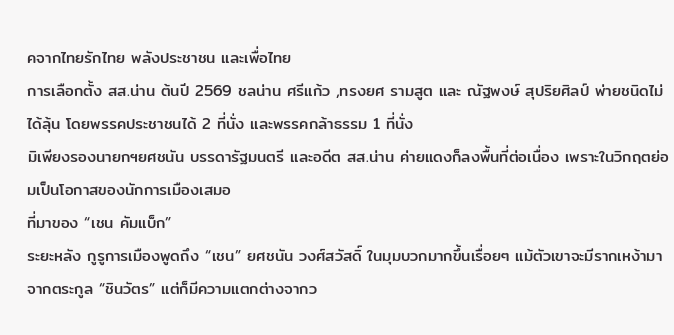คจากไทยรักไทย พลังประชาชน และเพื่อไทย
การเลือกตั้ง สส.น่าน ต้นปี 2569 ชลน่าน ศรีแก้ว ,ทรงยศ รามสูต และ ณัฐพงษ์ สุปริยศิลป์ พ่ายชนิดไม่ได้ลุ้น โดยพรรคประชาชนได้ 2 ที่นั่ง และพรรคกล้าธรรม 1 ที่นั่ง
มิเพียงรองนายกฯยศชนัน บรรดารัฐมนตรี และอดีต สส.น่าน ค่ายแดงก็ลงพื้นที่ต่อเนื่อง เพราะในวิกฤตย่อมเป็นโอกาสของนักการเมืองเสมอ
ที่มาของ “เชน คัมแบ็ก”
ระยะหลัง กูรูการเมืองพูดถึง “เชน” ยศชนัน วงศ์สวัสดิ์ ในมุมบวกมากขึ้นเรื่อยๆ แม้ตัวเขาจะมีรากเหง้ามาจากตระกูล “ชินวัตร” แต่ก็มีความแตกต่างจากว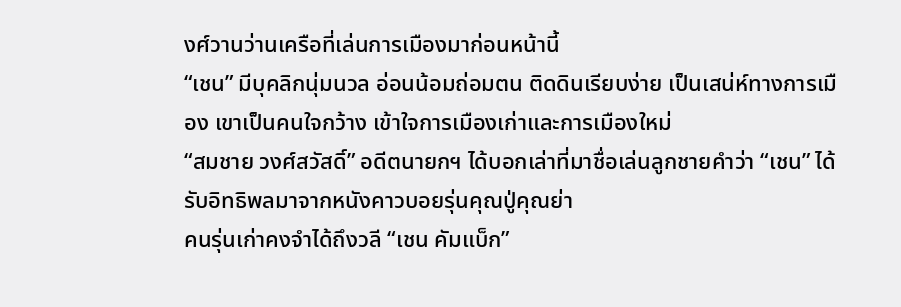งศ์วานว่านเครือที่เล่นการเมืองมาก่อนหน้านี้
“เชน” มีบุคลิกนุ่มนวล อ่อนน้อมถ่อมตน ติดดินเรียบง่าย เป็นเสน่ห์ทางการเมือง เขาเป็นคนใจกว้าง เข้าใจการเมืองเก่าและการเมืองใหม่
“สมชาย วงศ์สวัสดิ์” อดีตนายกฯ ได้บอกเล่าที่มาชื่อเล่นลูกชายคำว่า “เชน” ได้รับอิทธิพลมาจากหนังคาวบอยรุ่นคุณปู่คุณย่า
คนรุ่นเก่าคงจำได้ถึงวลี “เชน คัมแบ็ก”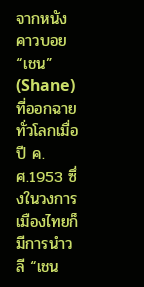จากหนังคาวบอย “เชน” (Shane) ที่ออกฉายทั่วโลกเมื่อปี ค.ศ.1953 ซึ่งในวงการเมืองไทยก็มีการนำวลี “เชน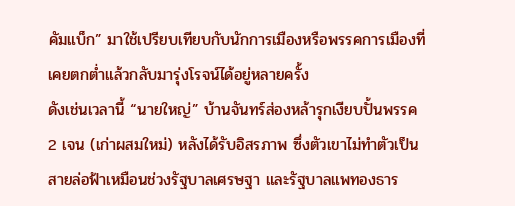คัมแบ็ก” มาใช้เปรียบเทียบกับนักการเมืองหรือพรรคการเมืองที่เคยตกต่ำแล้วกลับมารุ่งโรจน์ได้อยู่หลายครั้ง
ดังเช่นเวลานี้ “นายใหญ่” บ้านจันทร์ส่องหล้ารุกเงียบปั้นพรรค 2 เจน (เก่าผสมใหม่) หลังได้รับอิสรภาพ ซึ่งตัวเขาไม่ทำตัวเป็นสายล่อฟ้าเหมือนช่วงรัฐบาลเศรษฐา และรัฐบาลแพทองธาร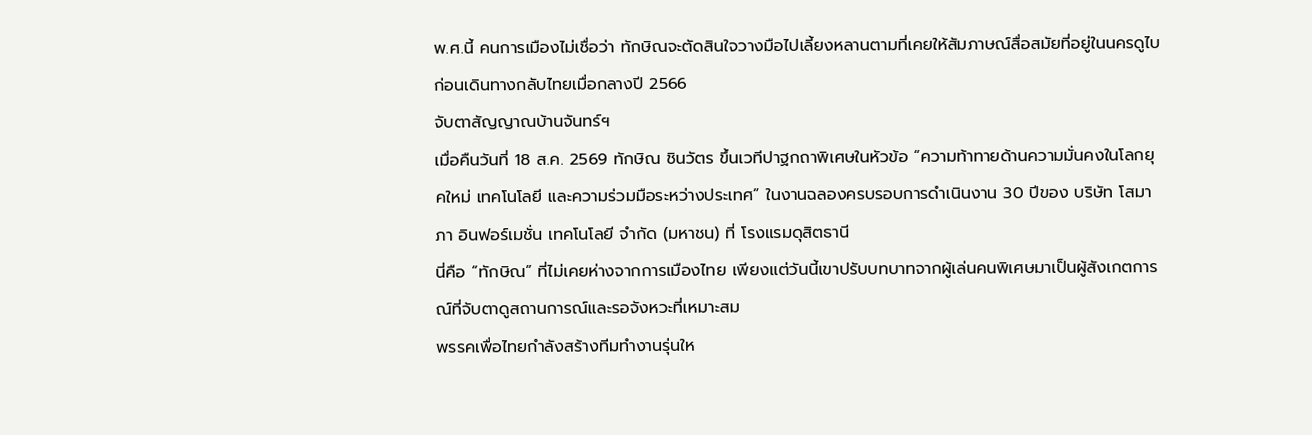พ.ศ.นี้ คนการเมืองไม่เชื่อว่า ทักษิณจะตัดสินใจวางมือไปเลี้ยงหลานตามที่เคยให้สัมภาษณ์สื่อสมัยที่อยู่ในนครดูไบ ก่อนเดินทางกลับไทยเมื่อกลางปี 2566
จับตาสัญญาณบ้านจันทร์ฯ
เมื่อคืนวันที่ 18 ส.ค. 2569 ทักษิณ ชินวัตร ขึ้นเวทีปาฐกถาพิเศษในหัวข้อ “ความท้าทายด้านความมั่นคงในโลกยุคใหม่ เทคโนโลยี และความร่วมมือระหว่างประเทศ” ในงานฉลองครบรอบการดำเนินงาน 30 ปีของ บริษัท โสมาภา อินฟอร์เมชั่น เทคโนโลยี จำกัด (มหาชน) ที่ โรงแรมดุสิตธานี
นี่คือ “ทักษิณ” ที่ไม่เคยห่างจากการเมืองไทย เพียงแต่วันนี้เขาปรับบทบาทจากผู้เล่นคนพิเศษมาเป็นผู้สังเกตการณ์ที่จับตาดูสถานการณ์และรอจังหวะที่เหมาะสม
พรรคเพื่อไทยกำลังสร้างทีมทำงานรุ่นให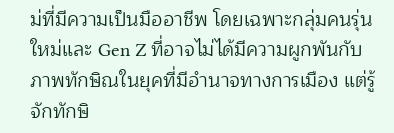ม่ที่มีความเป็นมืออาชีพ โดยเฉพาะกลุ่มคนรุ่นใหม่และ Gen Z ที่อาจไม่ได้มีความผูกพันกับภาพทักษิณในยุคที่มีอำนาจทางการเมือง แต่รู้จักทักษิ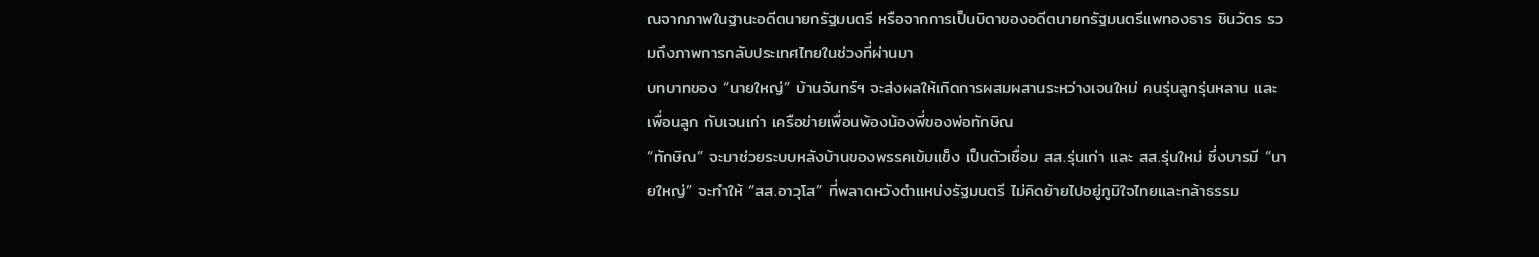ณจากภาพในฐานะอดีตนายกรัฐมนตรี หรือจากการเป็นบิดาของอดีตนายกรัฐมนตรีแพทองธาร ชินวัตร รวมถึงภาพการกลับประเทศไทยในช่วงที่ผ่านมา
บทบาทของ “นายใหญ่” บ้านจันทร์ฯ จะส่งผลให้เกิดการผสมผสานระหว่างเจนใหม่ คนรุ่นลูกรุ่นหลาน และเพื่อนลูก กับเจนเก่า เครือข่ายเพื่อนพ้องน้องพี่ของพ่อทักษิณ
“ทักษิณ” จะมาช่วยระบบหลังบ้านของพรรคเข้มแข็ง เป็นตัวเชื่อม สส.รุ่นเก่า และ สส.รุ่นใหม่ ซึ่งบารมี “นายใหญ่” จะทำให้ “สส.อาวุโส” ที่พลาดหวังตำแหน่งรัฐมนตรี ไม่คิดย้ายไปอยู่ภูมิใจไทยและกล้าธรรม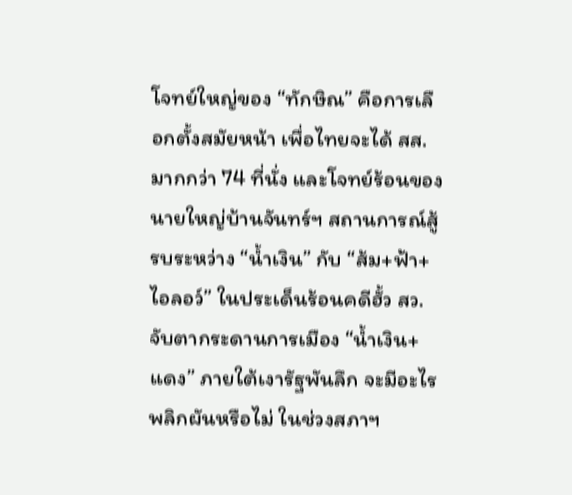โจทย์ใหญ่ของ “ทักษิณ” คือการเลือกตั้งสมัยหน้า เพื่อไทยจะได้ สส. มากกว่า 74 ที่นั่ง และโจทย์ร้อนของนายใหญ่บ้านจันทร์ฯ สถานการณ์สู้รบระหว่าง “น้ำเงิน” กับ “ส้ม+ฟ้า+ไอลอว์” ในประเด็นร้อนคดีฮั้ว สว.
จับตากระดานการเมือง “น้ำเงิน+แดง” ภายใต้เงารัฐพันลึก จะมีอะไรพลิกผันหรือไม่ ในช่วงสภาฯ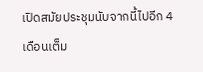เปิดสมัยประชุมนับจากนี้ไปอีก 4 เดือนเต็ม